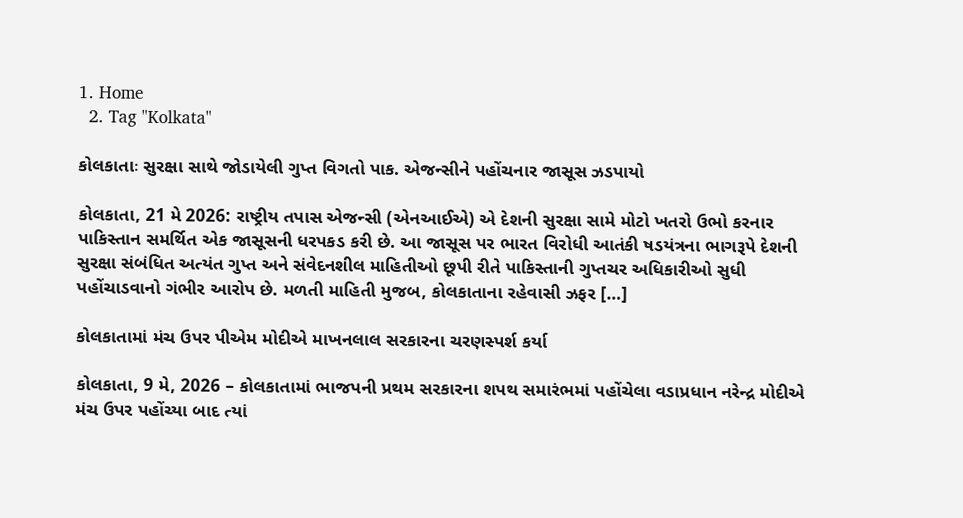1. Home
  2. Tag "Kolkata"

કોલકાતાઃ સુરક્ષા સાથે જોડાયેલી ગુપ્ત વિગતો પાક. એજન્સીને પહોંચનાર જાસૂસ ઝડપાયો

કોલકાતા, 21 મે 2026: રાષ્ટ્રીય તપાસ એજન્સી (એનઆઈએ) એ દેશની સુરક્ષા સામે મોટો ખતરો ઉભો કરનાર પાકિસ્તાન સમર્થિત એક જાસૂસની ધરપકડ કરી છે. આ જાસૂસ પર ભારત વિરોધી આતંકી ષડયંત્રના ભાગરૂપે દેશની સુરક્ષા સંબંધિત અત્યંત ગુપ્ત અને સંવેદનશીલ માહિતીઓ છૂપી રીતે પાકિસ્તાની ગુપ્તચર અધિકારીઓ સુધી પહોંચાડવાનો ગંભીર આરોપ છે. મળતી માહિતી મુજબ, કોલકાતાના રહેવાસી ઝફર […]

કોલકાતામાં મંચ ઉપર પીએમ મોદીએ માખનલાલ સરકારના ચરણસ્પર્શ કર્યા

કોલકાતા, 9 મે, 2026 – કોલકાતામાં ભાજપની પ્રથમ સરકારના શપથ સમારંભમાં પહોંચેલા વડાપ્રધાન નરેન્દ્ર મોદીએ મંચ ઉપર પહોંચ્યા બાદ ત્યાં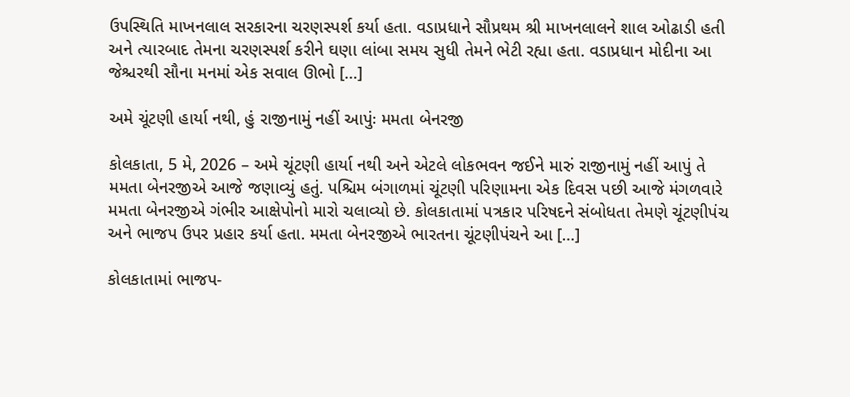ઉપસ્થિતિ માખનલાલ સરકારના ચરણસ્પર્શ કર્યા હતા. વડાપ્રધાને સૌપ્રથમ શ્રી માખનલાલને શાલ ઓઢાડી હતી અને ત્યારબાદ તેમના ચરણસ્પર્શ કરીને ઘણા લાંબા સમય સુધી તેમને ભેટી રહ્યા હતા. વડાપ્રધાન મોદીના આ જેશ્ચરથી સૌના મનમાં એક સવાલ ઊભો […]

અમે ચૂંટણી હાર્યા નથી, હું રાજીનામું નહીં આપુંઃ મમતા બેનરજી

કોલકાતા, 5 મે, 2026 – અમે ચૂંટણી હાર્યા નથી અને એટલે લોકભવન જઈને મારું રાજીનામું નહીં આપું તે મમતા બેનરજીએ આજે જણાવ્યું હતું. પશ્ચિમ બંગાળમાં ચૂંટણી પરિણામના એક દિવસ પછી આજે મંગળવારે મમતા બેનરજીએ ગંભીર આક્ષેપોનો મારો ચલાવ્યો છે. કોલકાતામાં પત્રકાર પરિષદને સંબોધતા તેમણે ચૂંટણીપંચ અને ભાજપ ઉપર પ્રહાર કર્યા હતા. મમતા બેનરજીએ ભારતના ચૂંટણીપંચને આ […]

કોલકાતામાં ભાજપ-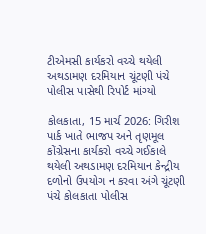ટીએમસી કાર્યકરો વચ્ચે થયેલી અથડામણ દરમિયાન ચૂંટણી પંચે પોલીસ પાસેથી રિપોર્ટ માંગ્યો

કોલકાતા, 15 માર્ચ 2026: ગિરીશ પાર્ક ખાતે ભાજપ અને તૃણમૂલ કોંગ્રેસના કાર્યકરો વચ્ચે ગઈકાલે થયેલી અથડામણ દરમિયાન કેન્દ્રીય દળોનો ઉપયોગ ન કરવા અંગે ચૂંટણી પંચે કોલકાતા પોલીસ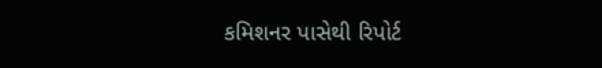કમિશનર પાસેથી રિપોર્ટ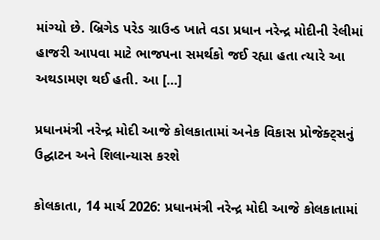માંગ્યો છે. બ્રિગેડ પરેડ ગ્રાઉન્ડ ખાતે વડા પ્રધાન નરેન્દ્ર મોદીની રેલીમાં હાજરી આપવા માટે ભાજપના સમર્થકો જઈ રહ્યા હતા ત્યારે આ અથડામણ થઈ હતી. આ […]

પ્રધાનમંત્રી નરેન્દ્ર મોદી આજે કોલકાતામાં અનેક વિકાસ પ્રોજેક્ટ્સનું ઉદ્ઘાટન અને શિલાન્યાસ કરશે

કોલકાતા, 14 માર્ચ 2026: પ્રધાનમંત્રી નરેન્દ્ર મોદી આજે કોલકાતામાં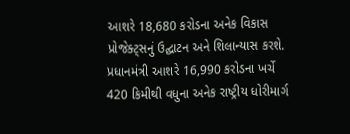આશરે 18,680 કરોડના અનેક વિકાસ પ્રોજેક્ટ્સનું ઉદ્ઘાટન અને શિલાન્યાસ કરશે. પ્રધાનમંત્રી આશરે 16,990 કરોડના ખર્ચે 420 કિમીથી વધુના અનેક રાષ્ટ્રીય ધોરીમાર્ગ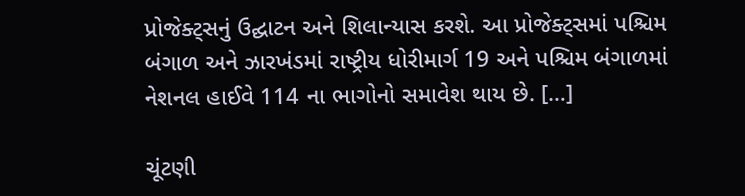પ્રોજેક્ટ્સનું ઉદ્ઘાટન અને શિલાન્યાસ કરશે. આ પ્રોજેક્ટ્સમાં પશ્ચિમ બંગાળ અને ઝારખંડમાં રાષ્ટ્રીય ધોરીમાર્ગ 19 અને પશ્ચિમ બંગાળમાં નેશનલ હાઈવે 114 ના ભાગોનો સમાવેશ થાય છે. […]

ચૂંટણી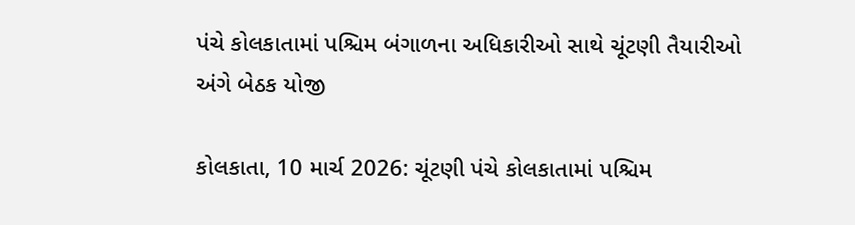પંચે કોલકાતામાં પશ્ચિમ બંગાળના અધિકારીઓ સાથે ચૂંટણી તૈયારીઓ અંગે બેઠક યોજી

કોલકાતા, 10 માર્ચ 2026: ચૂંટણી પંચે કોલકાતામાં પશ્ચિમ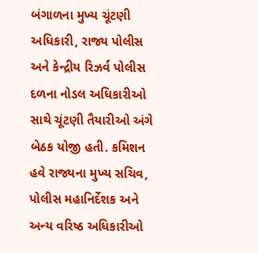બંગાળના મુખ્ય ચૂંટણી અધિકારી, રાજ્ય પોલીસ અને કેન્દ્રીય રિઝર્વ પોલીસ દળના નોડલ અધિકારીઓ સાથે ચૂંટણી તૈયારીઓ અંગે બેઠક યોજી હતી. કમિશન હવે રાજ્યના મુખ્ય સચિવ, પોલીસ મહાનિર્દેશક અને અન્ય વરિષ્ઠ અધિકારીઓ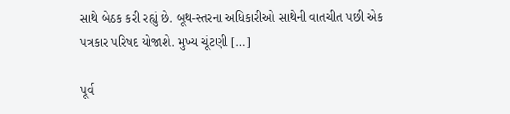સાથે બેઠક કરી રહ્યું છે. બૂથ-સ્તરના અધિકારીઓ સાથેની વાતચીત પછી એક પત્રકાર પરિષદ યોજાશે. મુખ્ય ચૂંટણી […]

પૂર્વ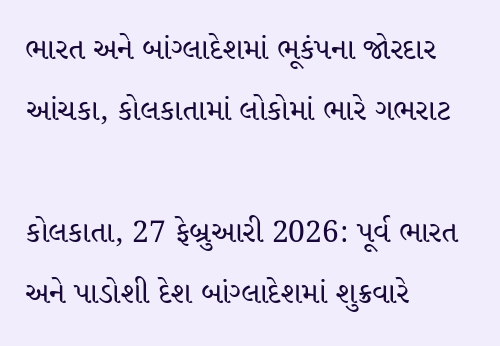ભારત અને બાંગ્લાદેશમાં ભૂકંપના જોરદાર આંચકા, કોલકાતામાં લોકોમાં ભારે ગભરાટ

કોલકાતા, 27 ફેબ્રુઆરી 2026: પૂર્વ ભારત અને પાડોશી દેશ બાંગ્લાદેશમાં શુક્રવારે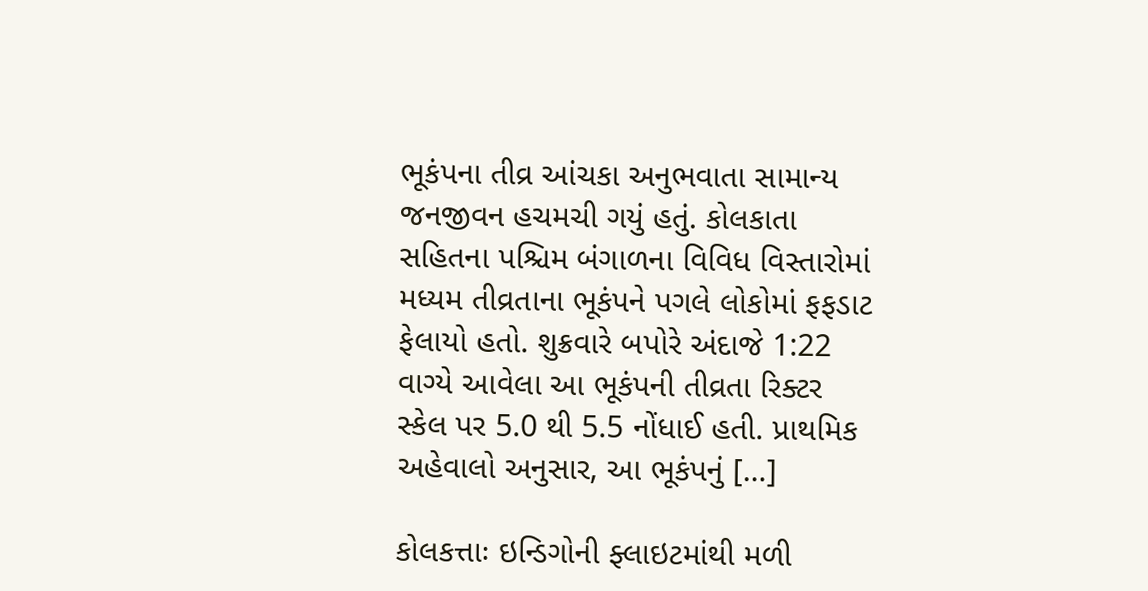ભૂકંપના તીવ્ર આંચકા અનુભવાતા સામાન્ય જનજીવન હચમચી ગયું હતું. કોલકાતા સહિતના પશ્ચિમ બંગાળના વિવિધ વિસ્તારોમાં મધ્યમ તીવ્રતાના ભૂકંપને પગલે લોકોમાં ફફડાટ ફેલાયો હતો. શુક્રવારે બપોરે અંદાજે 1:22 વાગ્યે આવેલા આ ભૂકંપની તીવ્રતા રિક્ટર સ્કેલ પર 5.0 થી 5.5 નોંધાઈ હતી. પ્રાથમિક અહેવાલો અનુસાર, આ ભૂકંપનું […]

કોલકત્તાઃ ઇન્ડિગોની ફ્લાઇટમાંથી મળી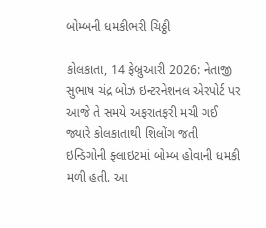બોમ્બની ધમકીભરી ચિઠ્ઠી

કોલકાતા, 14 ફેબ્રુઆરી 2026: નેતાજી સુભાષ ચંદ્ર બોઝ ઇન્ટરનેશનલ એરપોર્ટ પર આજે તે સમયે અફરાતફરી મચી ગઈ જ્યારે કોલકાતાથી શિલોંગ જતી ઇન્ડિગોની ફ્લાઇટમાં બોમ્બ હોવાની ધમકી મળી હતી. આ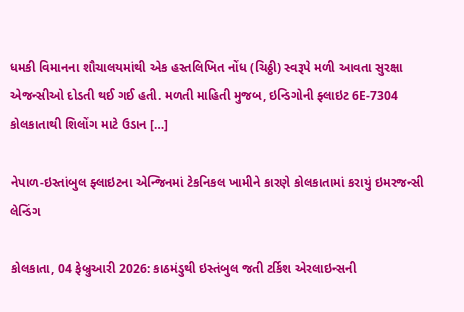ધમકી વિમાનના શૌચાલયમાંથી એક હસ્તલિખિત નોંધ (ચિઠ્ઠી) સ્વરૂપે મળી આવતા સુરક્ષા એજન્સીઓ દોડતી થઈ ગઈ હતી. મળતી માહિતી મુજબ, ઇન્ડિગોની ફ્લાઇટ 6E-7304 કોલકાતાથી શિલોંગ માટે ઉડાન […]

નેપાળ-ઇસ્તાંબુલ ફ્લાઇટના એન્જિનમાં ટેકનિકલ ખામીને કારણે કોલકાતામાં કરાયું ઇમરજન્સી લેન્ડિંગ

કોલકાતા, 04 ફેબ્રુઆરી 2026: કાઠમંડુથી ઇસ્તંબુલ જતી ટર્કિશ એરલાઇન્સની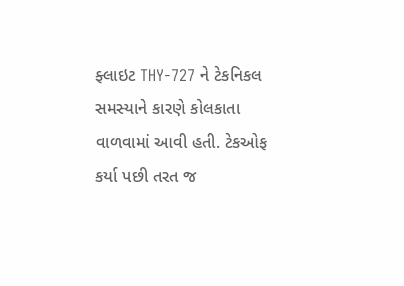ફ્લાઇટ THY-727 ને ટેકનિકલ સમસ્યાને કારણે કોલકાતા વાળવામાં આવી હતી. ટેકઓફ કર્યા પછી તરત જ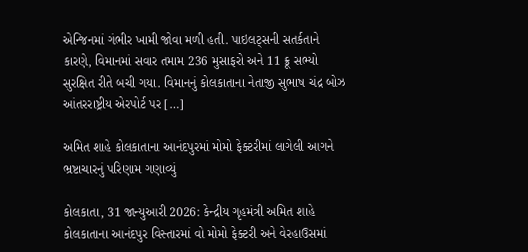એન્જિનમાં ગંભીર ખામી જોવા મળી હતી. પાઇલટ્સની સતર્કતાને કારણે, વિમાનમાં સવાર તમામ 236 મુસાફરો અને 11 ક્રૂ સભ્યો સુરક્ષિત રીતે બચી ગયા. વિમાનનું કોલકાતાના નેતાજી સુભાષ ચંદ્ર બોઝ આંતરરાષ્ટ્રીય એરપોર્ટ પર […]

અમિત શાહે કોલકાતાના આનંદપુરમાં મોમો ફેક્ટરીમાં લાગેલી આગને ભ્રષ્ટાચારનું પરિણામ ગણાવ્યું

કોલકાતા, 31 જાન્યુઆરી 2026: કેન્દ્રીય ગૃહમંત્રી અમિત શાહે કોલકાતાના આનંદપુર વિસ્તારમાં વો મોમો ફેક્ટરી અને વેરહાઉસમાં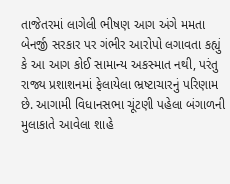તાજેતરમાં લાગેલી ભીષણ આગ અંગે મમતા બેનર્જી સરકાર પર ગંભીર આરોપો લગાવતા કહ્યું કે આ આગ કોઈ સામાન્ય અકસ્માત નથી, પરંતુ રાજ્ય પ્રશાશનમાં ફેલાયેલા ભ્રષ્ટાચારનું પરિણામ છે. આગામી વિધાનસભા ચૂંટણી પહેલા બંગાળની મુલાકાતે આવેલા શાહે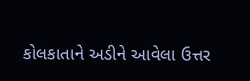કોલકાતાને અડીને આવેલા ઉત્તર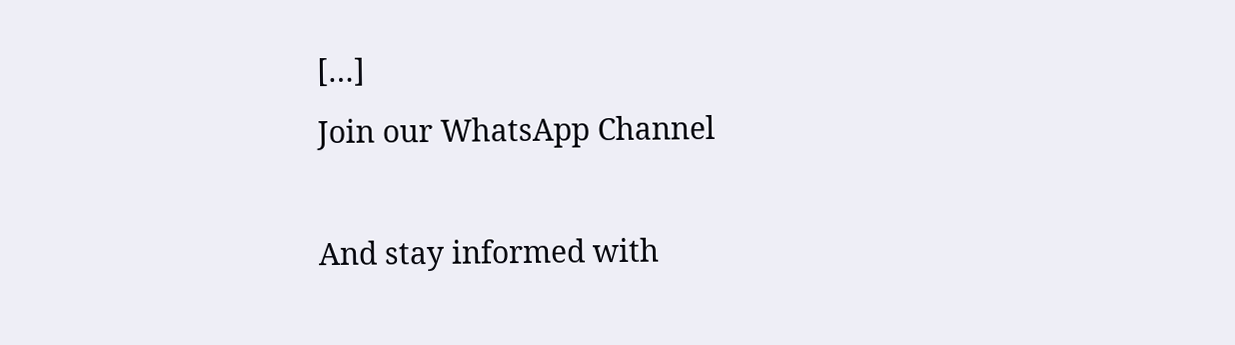[…]
Join our WhatsApp Channel

And stay informed with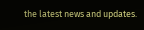the latest news and updates.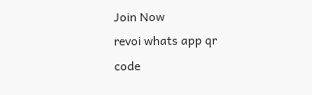Join Now
revoi whats app qr code